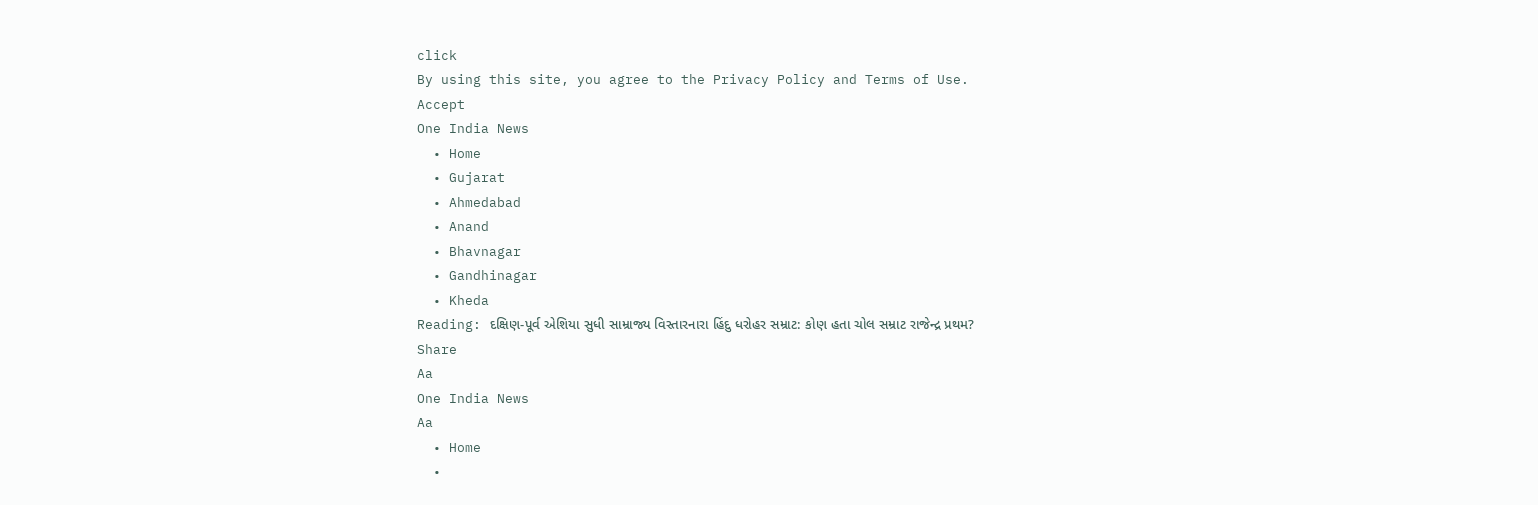click
By using this site, you agree to the Privacy Policy and Terms of Use.
Accept
One India News
  • Home
  • Gujarat
  • Ahmedabad
  • Anand
  • Bhavnagar
  • Gandhinagar
  • Kheda
Reading: દક્ષિણ-પૂર્વ એશિયા સુધી સામ્રાજ્ય વિસ્તારનારા હિંદુ ધરોહર સમ્રાટ: કોણ હતા ચોલ સમ્રાટ રાજેન્દ્ર પ્રથમ?
Share
Aa
One India News
Aa
  • Home
  •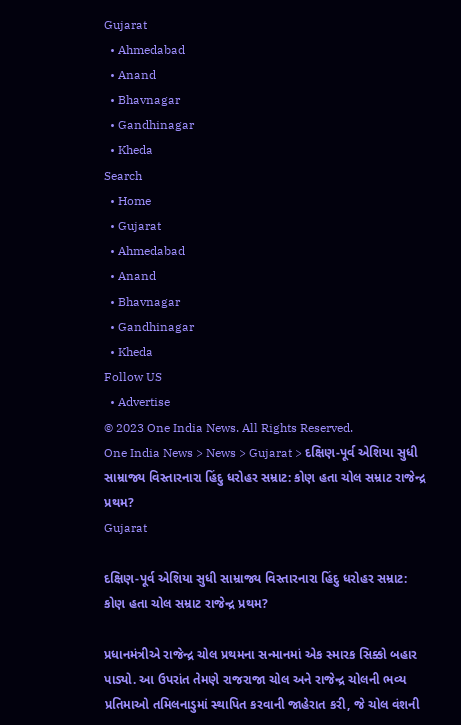Gujarat
  • Ahmedabad
  • Anand
  • Bhavnagar
  • Gandhinagar
  • Kheda
Search
  • Home
  • Gujarat
  • Ahmedabad
  • Anand
  • Bhavnagar
  • Gandhinagar
  • Kheda
Follow US
  • Advertise
© 2023 One India News. All Rights Reserved.
One India News > News > Gujarat > દક્ષિણ-પૂર્વ એશિયા સુધી સામ્રાજ્ય વિસ્તારનારા હિંદુ ધરોહર સમ્રાટ: કોણ હતા ચોલ સમ્રાટ રાજેન્દ્ર પ્રથમ?
Gujarat

દક્ષિણ-પૂર્વ એશિયા સુધી સામ્રાજ્ય વિસ્તારનારા હિંદુ ધરોહર સમ્રાટ: કોણ હતા ચોલ સમ્રાટ રાજેન્દ્ર પ્રથમ?

પ્રધાનમંત્રીએ રાજેન્દ્ર ચોલ પ્રથમના સન્માનમાં એક સ્મારક સિક્કો બહાર પાડ્યો. આ ઉપરાંત તેમણે રાજરાજા ચોલ અને રાજેન્દ્ર ચોલની ભવ્ય પ્રતિમાઓ તમિલનાડુમાં સ્થાપિત કરવાની જાહેરાત કરી, જે ચોલ વંશની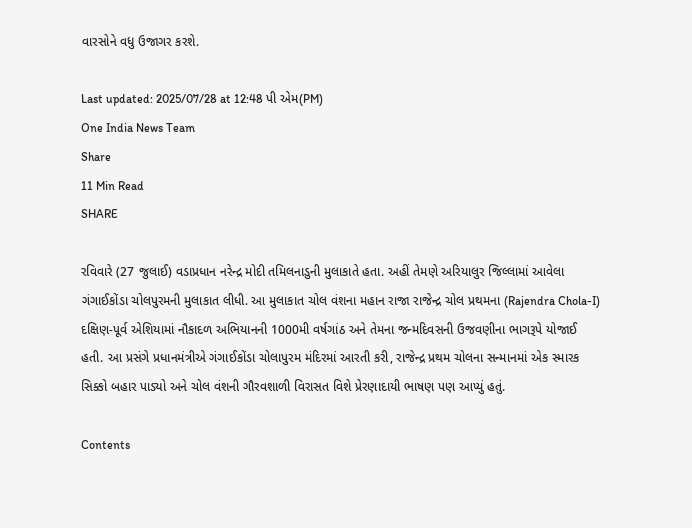વારસોને વધુ ઉજાગર કરશે.

Last updated: 2025/07/28 at 12:48 પી એમ(PM)
One India News Team
Share
11 Min Read
SHARE

રવિવારે (27 જુલાઈ) વડાપ્રધાન નરેન્દ્ર મોદી તમિલનાડુની મુલાકાતે હતા. અહીં તેમણે અરિયાલુર જિલ્લામાં આવેલા ગંગાઈકોંડા ચોલપુરમની મુલાકાત લીધી. આ મુલાકાત ચોલ વંશના મહાન રાજા રાજેન્દ્ર ચોલ પ્રથમના (Rajendra Chola-I) દક્ષિણ-પૂર્વ એશિયામાં નૌકાદળ અભિયાનની 1000મી વર્ષગાંઠ અને તેમના જન્મદિવસની ઉજવણીના ભાગરૂપે યોજાઈ હતી. આ પ્રસંગે પ્રધાનમંત્રીએ ગંગાઈકોંડા ચોલાપુરમ મંદિરમાં આરતી કરી, રાજેન્દ્ર પ્રથમ ચોલના સન્માનમાં એક સ્મારક સિક્કો બહાર પાડ્યો અને ચોલ વંશની ગૌરવશાળી વિરાસત વિશે પ્રેરણાદાયી ભાષણ પણ આપ્યું હતું.

Contents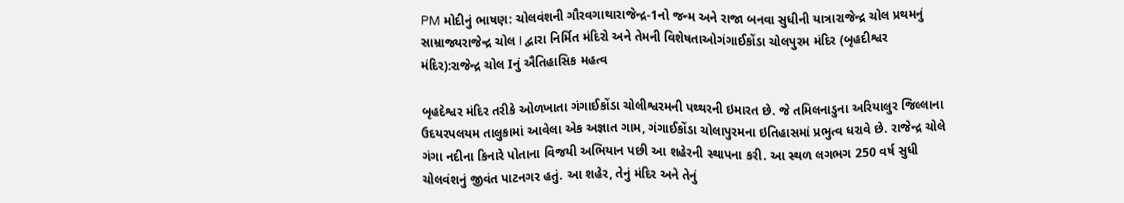PM મોદીનું ભાષણ: ચોલવંશની ગૌરવગાથારાજેન્દ્ર-1નો જન્મ અને રાજા બનવા સુધીની યાત્રારાજેન્દ્ર ચોલ પ્રથમનું સામ્રાજ્યરાજેન્દ્ર ચોલ I દ્વારા નિર્મિત મંદિરો અને તેમની વિશેષતાઓગંગાઈકોંડા ચોલપુરમ મંદિર (બૃહદીશ્વર મંદિર):રાજેન્દ્ર ચોલ Iનું ઐતિહાસિક મહત્વ

બૃહદેશ્વર મંદિર તરીકે ઓળખાતા ગંગાઈકોંડા ચોલીશ્વરમની પથ્થરની ઇમારત છે. જે તમિલનાડુના અરિયાલુર જિલ્લાના ઉદયરપલયમ તાલુકામાં આવેલા એક અજ્ઞાત ગામ, ગંગાઈકોંડા ચોલાપુરમના ઇતિહાસમાં પ્રભુત્વ ધરાવે છે. રાજેન્દ્ર ચોલે ગંગા નદીના કિનારે પોતાના વિજયી અભિયાન પછી આ શહેરની સ્થાપના કરી. આ સ્થળ લગભગ 250 વર્ષ સુધી ચોલવંશનું જીવંત પાટનગર હતું. આ શહેર, તેનું મંદિર અને તેનું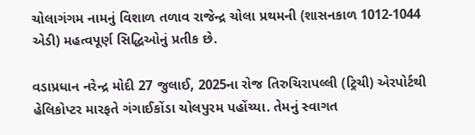ચોલાગંગમ નામનું વિશાળ તળાવ રાજેન્દ્ર ચોલા પ્રથમની (શાસનકાળ 1012-1044 એડી) મહત્વપૂર્ણ સિદ્ધિઓનું પ્રતીક છે.

વડાપ્રધાન નરેન્દ્ર મોદી 27 જુલાઈ, 2025ના રોજ તિરુચિરાપલ્લી (ટ્રિચી) એરપોર્ટથી હેલિકોપ્ટર મારફતે ગંગાઈકોંડા ચોલપુરમ પહોંચ્યા. તેમનું સ્વાગત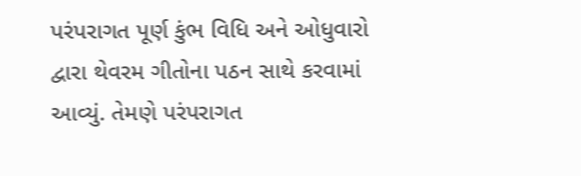પરંપરાગત પૂર્ણ કુંભ વિધિ અને ઓધુવારો દ્વારા થેવરમ ગીતોના પઠન સાથે કરવામાં આવ્યું. તેમણે પરંપરાગત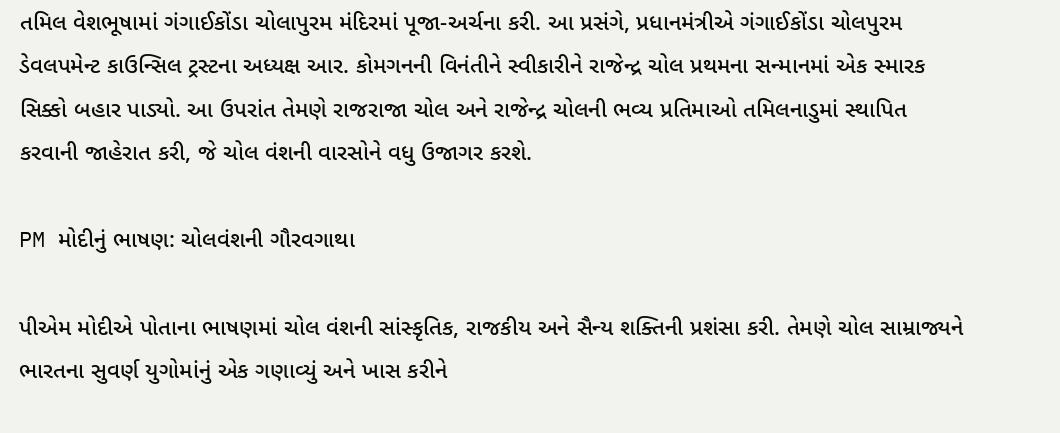તમિલ વેશભૂષામાં ગંગાઈકોંડા ચોલાપુરમ મંદિરમાં પૂજા-અર્ચના કરી. આ પ્રસંગે, પ્રધાનમંત્રીએ ગંગાઈકોંડા ચોલપુરમ ડેવલપમેન્ટ કાઉન્સિલ ટ્રસ્ટના અધ્યક્ષ આર. કોમગનની વિનંતીને સ્વીકારીને રાજેન્દ્ર ચોલ પ્રથમના સન્માનમાં એક સ્મારક સિક્કો બહાર પાડ્યો. આ ઉપરાંત તેમણે રાજરાજા ચોલ અને રાજેન્દ્ર ચોલની ભવ્ય પ્રતિમાઓ તમિલનાડુમાં સ્થાપિત કરવાની જાહેરાત કરી, જે ચોલ વંશની વારસોને વધુ ઉજાગર કરશે.

PM મોદીનું ભાષણ: ચોલવંશની ગૌરવગાથા

પીએમ મોદીએ પોતાના ભાષણમાં ચોલ વંશની સાંસ્કૃતિક, રાજકીય અને સૈન્ય શક્તિની પ્રશંસા કરી. તેમણે ચોલ સામ્રાજ્યને ભારતના સુવર્ણ યુગોમાંનું એક ગણાવ્યું અને ખાસ કરીને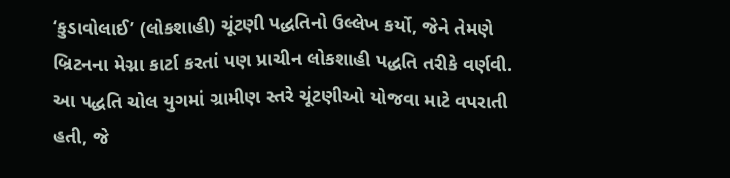‘કુડાવોલાઈ’ (લોકશાહી) ચૂંટણી પદ્ધતિનો ઉલ્લેખ કર્યો, જેને તેમણે બ્રિટનના મેગ્ના કાર્ટા કરતાં પણ પ્રાચીન લોકશાહી પદ્ધતિ તરીકે વર્ણવી. આ પદ્ધતિ ચોલ યુગમાં ગ્રામીણ સ્તરે ચૂંટણીઓ યોજવા માટે વપરાતી હતી, જે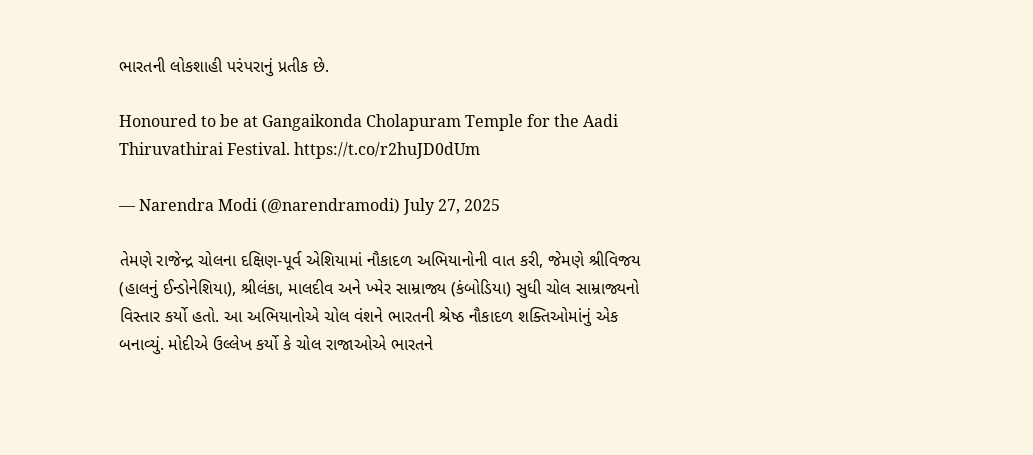ભારતની લોકશાહી પરંપરાનું પ્રતીક છે.

Honoured to be at Gangaikonda Cholapuram Temple for the Aadi Thiruvathirai Festival. https://t.co/r2huJD0dUm

— Narendra Modi (@narendramodi) July 27, 2025

તેમણે રાજેન્દ્ર ચોલના દક્ષિણ-પૂર્વ એશિયામાં નૌકાદળ અભિયાનોની વાત કરી, જેમણે શ્રીવિજય (હાલનું ઈન્ડોનેશિયા), શ્રીલંકા, માલદીવ અને ખ્મેર સામ્રાજ્ય (કંબોડિયા) સુધી ચોલ સામ્રાજ્યનો વિસ્તાર કર્યો હતો. આ અભિયાનોએ ચોલ વંશને ભારતની શ્રેષ્ઠ નૌકાદળ શક્તિઓમાંનું એક બનાવ્યું. મોદીએ ઉલ્લેખ કર્યો કે ચોલ રાજાઓએ ભારતને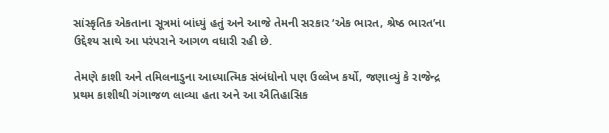સાંસ્કૃતિક એકતાના સૂત્રમાં બાંધ્યું હતું અને આજે તેમની સરકાર ‘એક ભારત, શ્રેષ્ઠ ભારત’ના ઉદ્દેશ્ય સાથે આ પરંપરાને આગળ વધારી રહી છે.

તેમણે કાશી અને તમિલનાડુના આધ્યાત્મિક સંબંધોનો પણ ઉલ્લેખ કર્યો, જણાવ્યું કે રાજેન્દ્ર પ્રથમ કાશીથી ગંગાજળ લાવ્યા હતા અને આ ઐતિહાસિક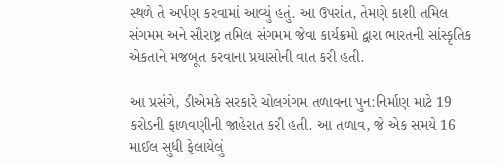સ્થળે તે અર્પણ કરવામાં આવ્યું હતું. આ ઉપરાંત, તેમણે કાશી તમિલ સંગમમ અને સૌરાષ્ટ્ર તમિલ સંગમમ જેવા કાર્યક્રમો દ્વારા ભારતની સાંસ્કૃતિક એકતાને મજબૂત કરવાના પ્રયાસોની વાત કરી હતી.

આ પ્રસંગે, ડીએમકે સરકારે ચોલગંગમ તળાવના પુન:નિર્માણ માટે 19 કરોડની ફાળવણીની જાહેરાત કરી હતી. આ તળાવ, જે એક સમયે 16 માઈલ સુધી ફેલાયેલું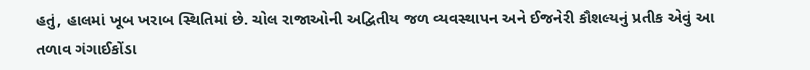હતું, હાલમાં ખૂબ ખરાબ સ્થિતિમાં છે. ચોલ રાજાઓની અદ્વિતીય જળ વ્યવસ્થાપન અને ઈજનેરી કૌશલ્યનું પ્રતીક એવું આ તળાવ ગંગાઈકોંડા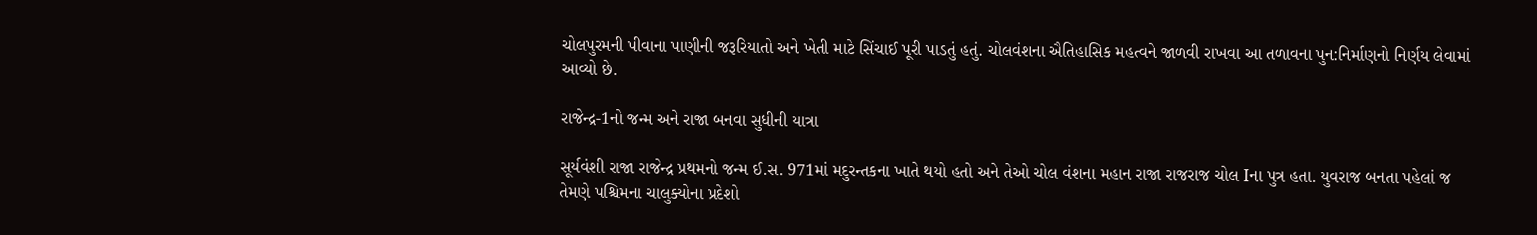ચોલપુરમની પીવાના પાણીની જરૂરિયાતો અને ખેતી માટે સિંચાઈ પૂરી પાડતું હતું. ચોલવંશના ઐતિહાસિક મહત્વને જાળવી રાખવા આ તળાવના પુન:નિર્માણનો નિર્ણય લેવામાં આવ્યો છે.

રાજેન્દ્ર-1નો જન્મ અને રાજા બનવા સુધીની યાત્રા

સૂર્યવંશી રાજા રાજેન્દ્ર પ્રથમનો જન્મ ઈ.સ. 971માં મદુરન્તકના ખાતે થયો હતો અને તેઓ ચોલ વંશના મહાન રાજા રાજરાજ ચોલ Iના પુત્ર હતા. યુવરાજ બનતા પહેલાં જ તેમણે પશ્ચિમના ચાલુક્યોના પ્રદેશો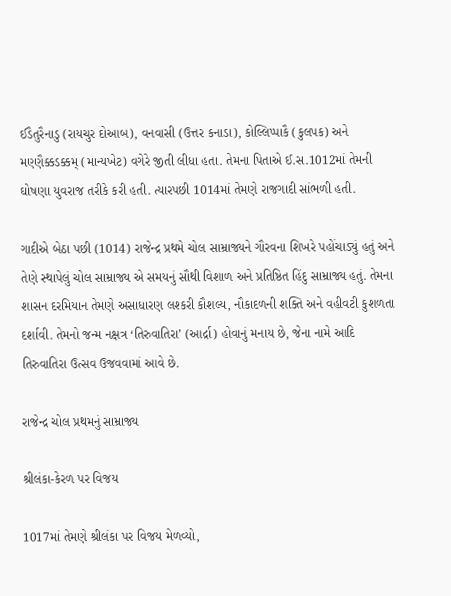ઈડૈતુરૈનાડુ (રાયચુર દોઆબ), વનવાસી (ઉત્તર કનાડા), કોલ્લિપ્પાકૈ (કુલપક) અને મણ્ણૈક્કડક્કમ્ (માન્યખેટ) વગેરે જીતી લીધા હતા. તેમના પિતાએ ઈ.સ.1012માં તેમની ઘોષણા યુવરાજ તરીકે કરી હતી. ત્યારપછી 1014માં તેમણે રાજગાદી સાંભળી હતી.

ગાદીએ બેઠા પછી (1014) રાજેન્દ્ર પ્રથમે ચોલ સામ્રાજ્યને ગૌરવના શિખરે પહોંચાડ્યું હતું અને તેણે સ્થાપેલું ચોલ સામ્રાજ્ય એ સમયનું સૌથી વિશાળ અને પ્રતિષ્ઠિત હિંદુ સામ્રાજ્ય હતું. તેમના શાસન દરમિયાન તેમણે અસાધારણ લશ્કરી કૌશલ્ય, નૌકાદળની શક્તિ અને વહીવટી કુશળતા દર્શાવી. તેમનો જન્મ નક્ષત્ર ‘તિરુવાતિરા’ (આર્દ્રા) હોવાનું મનાય છે, જેના નામે આદિ તિરુવાતિરા ઉત્સવ ઉજવવામાં આવે છે.

રાજેન્દ્ર ચોલ પ્રથમનું સામ્રાજ્ય

શ્રીલંકા-કેરળ પર વિજય

1017માં તેમણે શ્રીલંકા પર વિજય મેળવ્યો,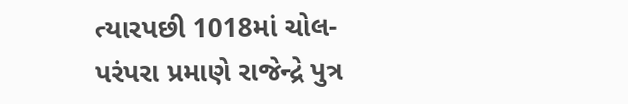ત્યારપછી 1018માં ચોલ-પરંપરા પ્રમાણે રાજેન્દ્રે પુત્ર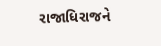રાજાધિરાજને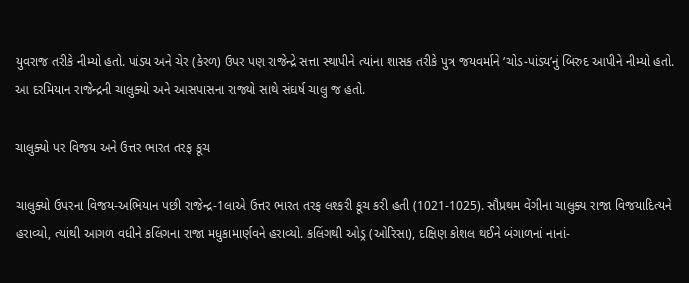યુવરાજ તરીકે નીમ્યો હતો. પાંડ્ય અને ચેર (કેરળ) ઉપર પણ રાજેન્દ્રે સત્તા સ્થાપીને ત્યાંના શાસક તરીકે પુત્ર જયવર્માને ‘ચોડ-પાંડ્ય’નું બિરુદ આપીને નીમ્યો હતો. આ દરમિયાન રાજેન્દ્રની ચાલુક્યો અને આસપાસના રાજ્યો સાથે સંઘર્ષ ચાલુ જ હતો.

ચાલુક્યો પર વિજય અને ઉત્તર ભારત તરફ કૂચ

ચાલુક્યો ઉપરના વિજય-અભિયાન પછી રાજેન્દ્ર-1લાએ ઉત્તર ભારત તરફ લશ્કરી કૂચ કરી હતી (1021-1025). સૌપ્રથમ વેંગીના ચાલુક્ય રાજા વિજયાદિત્યને હરાવ્યો, ત્યાંથી આગળ વધીને કલિંગના રાજા મધુકામાર્ણવને હરાવ્યો. કલિંગથી ઓડ્ર (ઓરિસા), દક્ષિણ કોશલ થઈને બંગાળનાં નાનાં-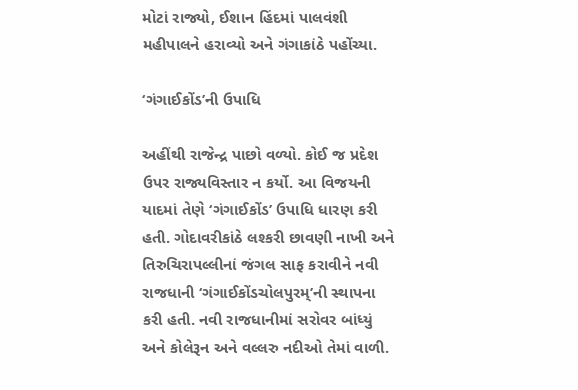મોટાં રાજ્યો, ઈશાન હિંદમાં પાલવંશી મહીપાલને હરાવ્યો અને ગંગાકાંઠે પહોંચ્યા.

‘ગંગાઈકોંડ’ની ઉપાધિ

અહીંથી રાજેન્દ્ર પાછો વળ્યો. કોઈ જ પ્રદેશ ઉપર રાજ્યવિસ્તાર ન કર્યો. આ વિજયની યાદમાં તેણે ‘ગંગાઈકોંડ’ ઉપાધિ ધારણ કરી હતી. ગોદાવરીકાંઠે લશ્કરી છાવણી નાખી અને તિરુચિરાપલ્લીનાં જંગલ સાફ કરાવીને નવી રાજધાની ‘ગંગાઈકોંડચોલપુરમ્’ની સ્થાપના કરી હતી. નવી રાજધાનીમાં સરોવર બાંધ્યું અને કોલેરૂન અને વલ્લરુ નદીઓ તેમાં વાળી.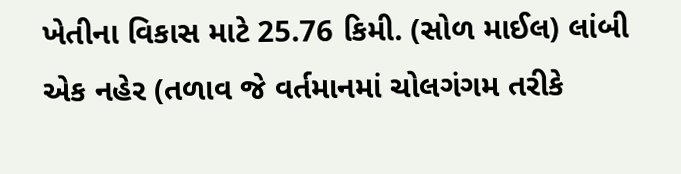ખેતીના વિકાસ માટે 25.76 કિમી. (સોળ માઈલ) લાંબી એક નહેર (તળાવ જે વર્તમાનમાં ચોલગંગમ તરીકે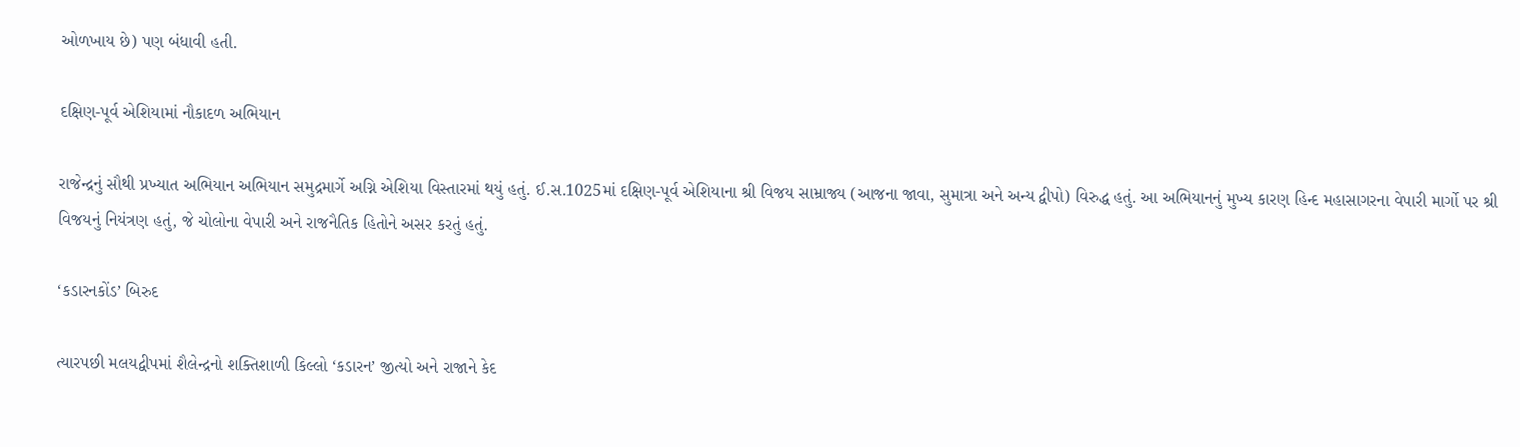ઓળખાય છે) પણ બંધાવી હતી.

દક્ષિણ-પૂર્વ એશિયામાં નૌકાદળ અભિયાન

રાજેન્દ્રનું સૌથી પ્રખ્યાત અભિયાન અભિયાન સમુદ્રમાર્ગે અગ્નિ એશિયા વિસ્તારમાં થયું હતું. ઈ.સ.1025માં દક્ષિણ-પૂર્વ એશિયાના શ્રી વિજય સામ્રાજ્ય (આજના જાવા, સુમાત્રા અને અન્ય દ્વીપો) વિરુદ્ધ હતું. આ અભિયાનનું મુખ્ય કારણ હિન્દ મહાસાગરના વેપારી માર્ગો પર શ્રી વિજયનું નિયંત્રણ હતું, જે ચોલોના વેપારી અને રાજનૈતિક હિતોને અસર કરતું હતું.

‘કડારનકોંડ’ બિરુદ

ત્યારપછી મલયદ્વીપમાં શૈલેન્દ્રનો શક્તિશાળી કિલ્લો ‘કડારન’ જીત્યો અને રાજાને કેદ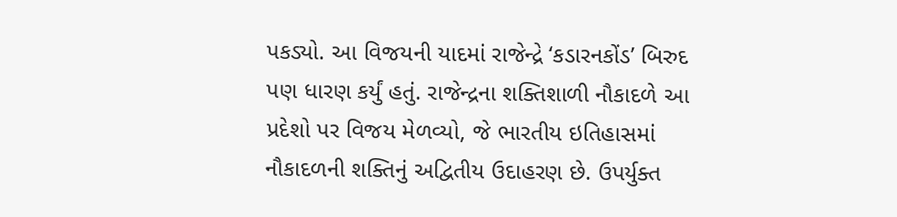પકડ્યો. આ વિજયની યાદમાં રાજેન્દ્રે ‘કડારનકોંડ’ બિરુદ પણ ધારણ કર્યું હતું. રાજેન્દ્રના શક્તિશાળી નૌકાદળે આ પ્રદેશો પર વિજય મેળવ્યો, જે ભારતીય ઇતિહાસમાં નૌકાદળની શક્તિનું અદ્વિતીય ઉદાહરણ છે. ઉપર્યુક્ત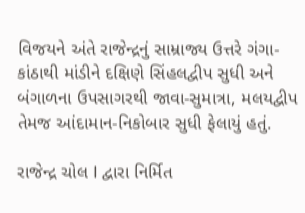વિજયને અંતે રાજેન્દ્રનું સામ્રાજ્ય ઉત્તરે ગંગા-કાંઠાથી માંડીને દક્ષિણે સિંહલદ્વીપ સુધી અને બંગાળના ઉપસાગરથી જાવા-સુમાત્રા, મલયદ્વીપ તેમજ આંદામાન-નિકોબાર સુધી ફેલાયું હતું.

રાજેન્દ્ર ચોલ I દ્વારા નિર્મિત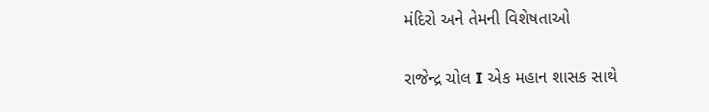મંદિરો અને તેમની વિશેષતાઓ

રાજેન્દ્ર ચોલ I એક મહાન શાસક સાથે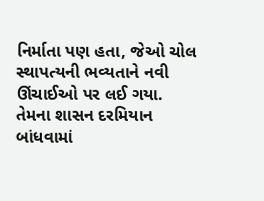નિર્માતા પણ હતા, જેઓ ચોલ સ્થાપત્યની ભવ્યતાને નવી ઊંચાઈઓ પર લઈ ગયા. તેમના શાસન દરમિયાન બાંધવામાં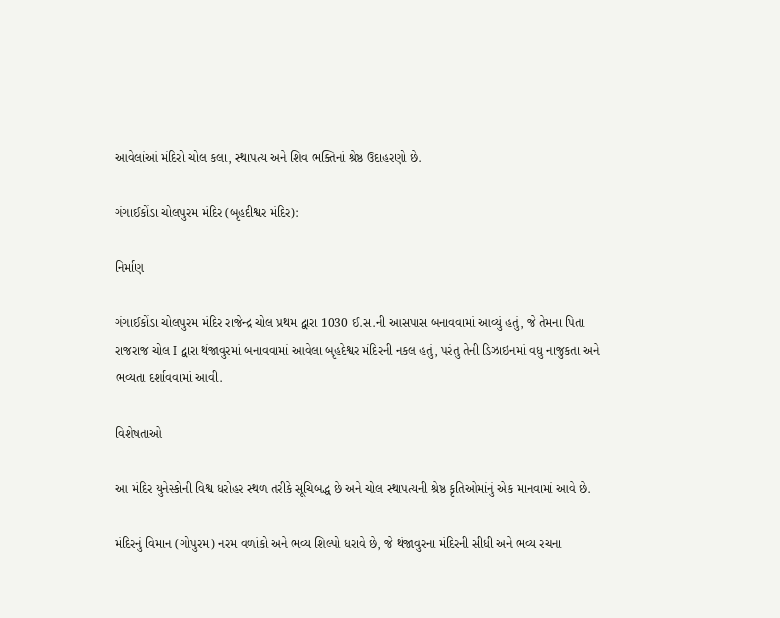આવેલાંઆં મંદિરો ચોલ કલા, સ્થાપત્ય અને શિવ ભક્તિનાં શ્રેષ્ઠ ઉદાહરણો છે.

ગંગાઈકોંડા ચોલપુરમ મંદિર (બૃહદીશ્વર મંદિર):

નિર્માણ

ગંગાઈકોંડા ચોલપુરમ મંદિર રાજેન્દ્ર ચોલ પ્રથમ દ્વારા 1030 ઈ.સ.ની આસપાસ બનાવવામાં આવ્યું હતું, જે તેમના પિતા રાજરાજ ચોલ I દ્વારા થંજાવુરમાં બનાવવામાં આવેલા બૃહદેશ્વર મંદિરની નકલ હતું, પરંતુ તેની ડિઝાઇનમાં વધુ નાજુકતા અને ભવ્યતા દર્શાવવામાં આવી.

વિશેષતાઓ

આ મંદિર યુનેસ્કોની વિશ્વ ધરોહર સ્થળ તરીકે સૂચિબદ્ધ છે અને ચોલ સ્થાપત્યની શ્રેષ્ઠ કૃતિઓમાંનું એક માનવામાં આવે છે.

મંદિરનું વિમાન (ગોપુરમ) નરમ વળાંકો અને ભવ્ય શિલ્પો ધરાવે છે, જે થંજાવુરના મંદિરની સીધી અને ભવ્ય રચના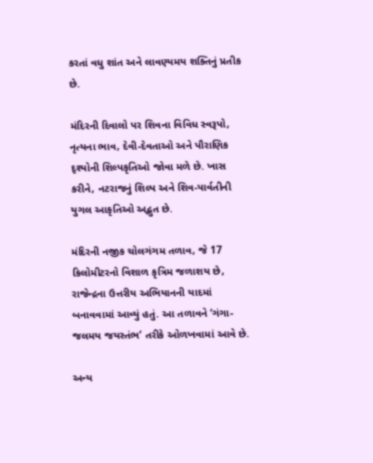કરતાં વધુ શાંત અને લાવણ્યમય શક્તિનું પ્રતીક છે.

મંદિરની દિવાલો પર શિવના વિવિધ સ્વરૂપો, નૃત્યના ભાવ, દેવી-દેવતાઓ અને પૌરાણિક દૃશ્યોની શિલ્પકૃતિઓ જોવા મળે છે. ખાસ કરીને, નટરાજનું શિલ્પ અને શિવ-પાર્વતીની યુગલ આકૃતિઓ અદ્ભુત છે.

મંદિરની નજીક ચોલગંગમ તળાવ, જે 17 કિલોમીટરનો વિશાળ કૃત્રિમ જળાશય છે, રાજેન્દ્રના ઉત્તરીય અભિયાનની યાદમાં બનાવવામાં આવ્યું હતું. આ તળાવને ‘ગંગા-જલમય જયસ્તંભ’ તરીકે ઓળખવામાં આવે છે.

અન્ય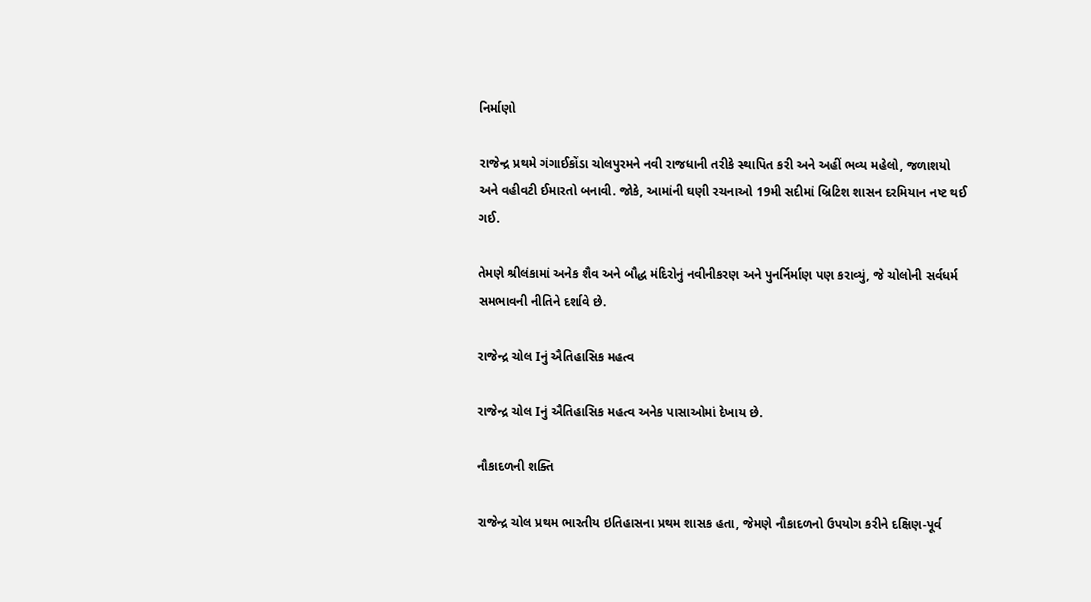નિર્માણો

રાજેન્દ્ર પ્રથમે ગંગાઈકોંડા ચોલપુરમને નવી રાજધાની તરીકે સ્થાપિત કરી અને અહીં ભવ્ય મહેલો, જળાશયો અને વહીવટી ઈમારતો બનાવી. જોકે, આમાંની ઘણી રચનાઓ 19મી સદીમાં બ્રિટિશ શાસન દરમિયાન નષ્ટ થઈ ગઈ.

તેમણે શ્રીલંકામાં અનેક શૈવ અને બૌદ્ધ મંદિરોનું નવીનીકરણ અને પુનર્નિર્માણ પણ કરાવ્યું, જે ચોલોની સર્વધર્મ સમભાવની નીતિને દર્શાવે છે.

રાજેન્દ્ર ચોલ Iનું ઐતિહાસિક મહત્વ

રાજેન્દ્ર ચોલ Iનું ઐતિહાસિક મહત્વ અનેક પાસાઓમાં દેખાય છે.

નૌકાદળની શક્તિ

રાજેન્દ્ર ચોલ પ્રથમ ભારતીય ઇતિહાસના પ્રથમ શાસક હતા, જેમણે નૌકાદળનો ઉપયોગ કરીને દક્ષિણ-પૂર્વ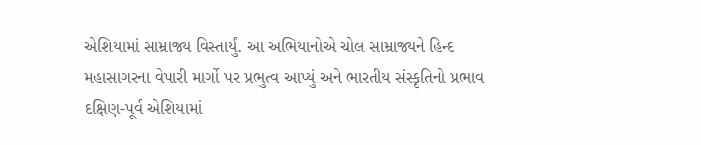એશિયામાં સામ્રાજ્ય વિસ્તાર્યું. આ અભિયાનોએ ચોલ સામ્રાજ્યને હિન્દ મહાસાગરના વેપારી માર્ગો પર પ્રભુત્વ આપ્યું અને ભારતીય સંસ્કૃતિનો પ્રભાવ દક્ષિણ-પૂર્વ એશિયામાં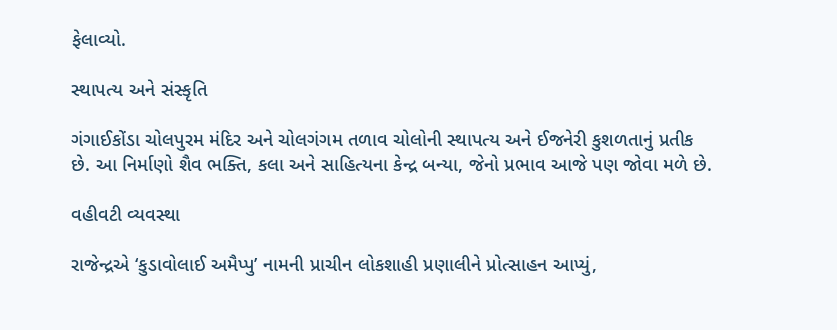ફેલાવ્યો.

સ્થાપત્ય અને સંસ્કૃતિ

ગંગાઈકોંડા ચોલપુરમ મંદિર અને ચોલગંગમ તળાવ ચોલોની સ્થાપત્ય અને ઈજનેરી કુશળતાનું પ્રતીક છે. આ નિર્માણો શૈવ ભક્તિ, કલા અને સાહિત્યના કેન્દ્ર બન્યા, જેનો પ્રભાવ આજે પણ જોવા મળે છે.

વહીવટી વ્યવસ્થા

રાજેન્દ્રએ ‘કુડાવોલાઈ અમૈપ્પુ’ નામની પ્રાચીન લોકશાહી પ્રણાલીને પ્રોત્સાહન આપ્યું,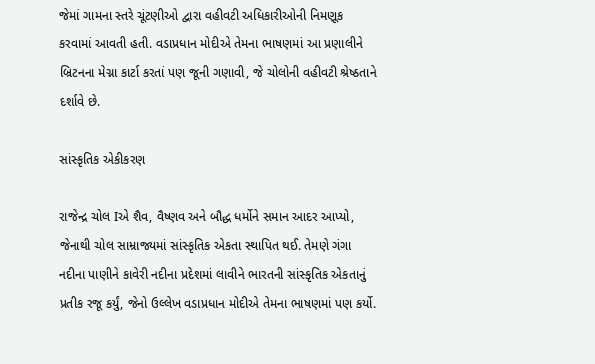જેમાં ગામના સ્તરે ચૂંટણીઓ દ્વારા વહીવટી અધિકારીઓની નિમણૂક કરવામાં આવતી હતી. વડાપ્રધાન મોદીએ તેમના ભાષણમાં આ પ્રણાલીને બ્રિટનના મેગ્ના કાર્ટા કરતાં પણ જૂની ગણાવી, જે ચોલોની વહીવટી શ્રેષ્ઠતાને દર્શાવે છે.

સાંસ્કૃતિક એકીકરણ

રાજેન્દ્ર ચોલ Iએ શૈવ, વૈષ્ણવ અને બૌદ્ધ ધર્મોને સમાન આદર આપ્યો, જેનાથી ચોલ સામ્રાજ્યમાં સાંસ્કૃતિક એકતા સ્થાપિત થઈ. તેમણે ગંગા નદીના પાણીને કાવેરી નદીના પ્રદેશમાં લાવીને ભારતની સાંસ્કૃતિક એકતાનું પ્રતીક રજૂ કર્યું, જેનો ઉલ્લેખ વડાપ્રધાન મોદીએ તેમના ભાષણમાં પણ કર્યો.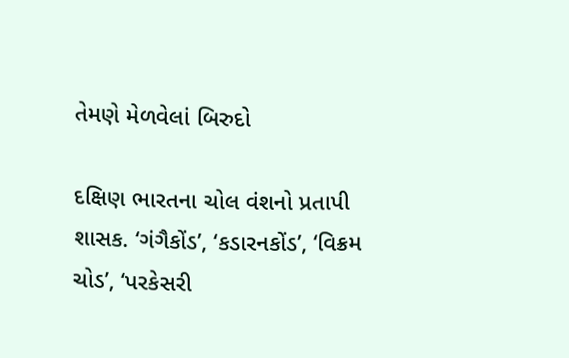તેમણે મેળવેલાં બિરુદો

દક્ષિણ ભારતના ચોલ વંશનો પ્રતાપી શાસક. ‘ગંગૈકોંડ’, ‘કડારનકોંડ’, ‘વિક્રમ ચોડ’, ‘પરકેસરી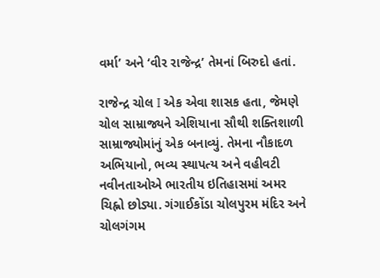વર્મા’ અને ‘વીર રાજેન્દ્ર’ તેમનાં બિરુદો હતાં.

રાજેન્દ્ર ચોલ I એક એવા શાસક હતા, જેમણે ચોલ સામ્રાજ્યને એશિયાના સૌથી શક્તિશાળી સામ્રાજ્યોમાંનું એક બનાવ્યું. તેમના નૌકાદળ અભિયાનો, ભવ્ય સ્થાપત્ય અને વહીવટી નવીનતાઓએ ભારતીય ઇતિહાસમાં અમર ચિહ્નો છોડ્યા. ગંગાઈકોંડા ચોલપુરમ મંદિર અને ચોલગંગમ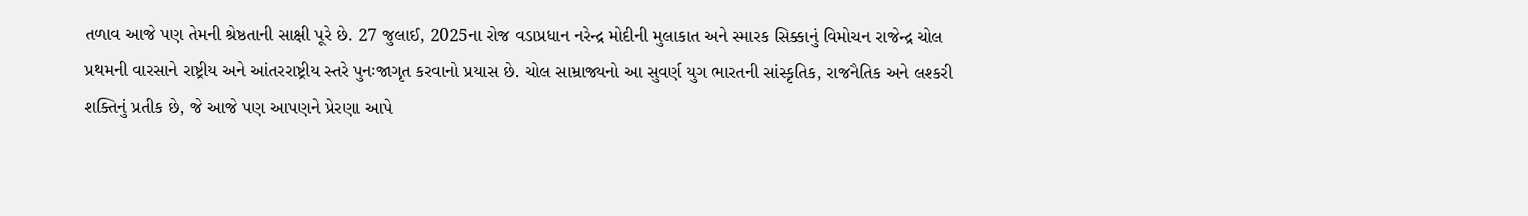તળાવ આજે પણ તેમની શ્રેષ્ઠતાની સાક્ષી પૂરે છે. 27 જુલાઈ, 2025ના રોજ વડાપ્રધાન નરેન્દ્ર મોદીની મુલાકાત અને સ્મારક સિક્કાનું વિમોચન રાજેન્દ્ર ચોલ પ્રથમની વારસાને રાષ્ટ્રીય અને આંતરરાષ્ટ્રીય સ્તરે પુનઃજાગૃત કરવાનો પ્રયાસ છે. ચોલ સામ્રાજ્યનો આ સુવર્ણ યુગ ભારતની સાંસ્કૃતિક, રાજનૈતિક અને લશ્કરી શક્તિનું પ્રતીક છે, જે આજે પણ આપણને પ્રેરણા આપે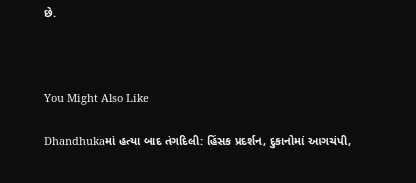છે.



You Might Also Like

Dhandhukaમાં હત્યા બાદ તંગદિલી: હિંસક પ્રદર્શન, દુકાનોમાં આગચંપી,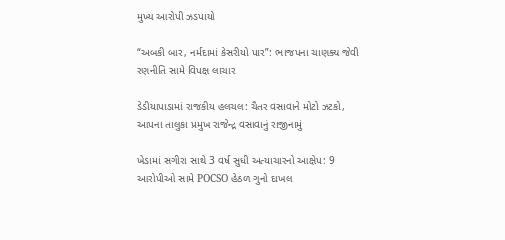મુખ્ય આરોપી ઝડપાયો

“અબકી બાર, નર્મદામાં કેસરીયો પાર”: ભાજપના ચાણક્ય જેવી રણનીતિ સામે વિપક્ષ લાચાર

ડેડીયાપાડામાં રાજકીય હલચલ: ચૈતર વસાવાને મોટો ઝટકો, આપના તાલુકા પ્રમુખ રાજેન્દ્ર વસાવાનું રાજીનામું

ખેડામાં સગીરા સાથે 3 વર્ષ સુધી અત્યાચારનો આક્ષેપ: 9 આરોપીઓ સામે POCSO હેઠળ ગુનો દાખલ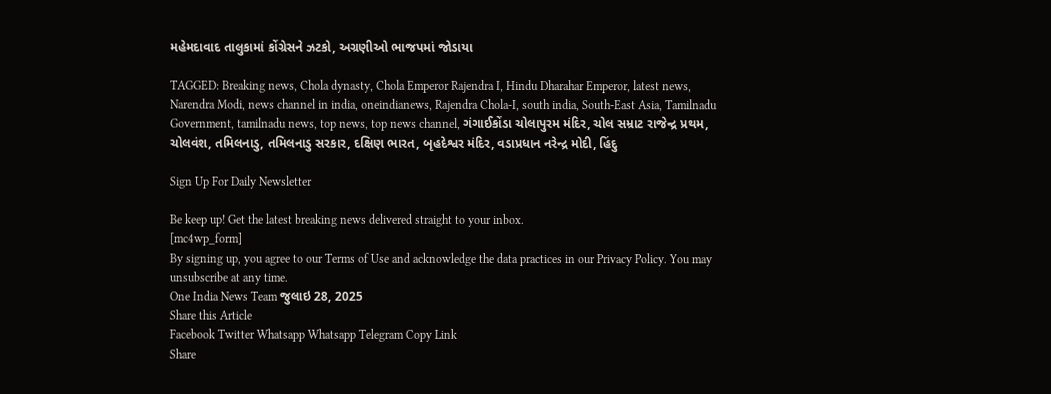મહેમદાવાદ તાલુકામાં કોંગ્રેસને ઝટકો, અગ્રણીઓ ભાજપમાં જોડાયા

TAGGED: Breaking news, Chola dynasty, Chola Emperor Rajendra I, Hindu Dharahar Emperor, latest news, Narendra Modi, news channel in india, oneindianews, Rajendra Chola-I, south india, South-East Asia, Tamilnadu Government, tamilnadu news, top news, top news channel, ગંગાઈકોંડા ચોલાપુરમ મંદિર, ચોલ સમ્રાટ રાજેન્દ્ર પ્રથમ, ચોલવંશ, તમિલનાડુ, તમિલનાડુ સરકાર, દક્ષિણ ભારત, બૃહદેશ્વર મંદિર, વડાપ્રધાન નરેન્દ્ર મોદી, હિંદુ

Sign Up For Daily Newsletter

Be keep up! Get the latest breaking news delivered straight to your inbox.
[mc4wp_form]
By signing up, you agree to our Terms of Use and acknowledge the data practices in our Privacy Policy. You may unsubscribe at any time.
One India News Team જુલાઇ 28, 2025
Share this Article
Facebook Twitter Whatsapp Whatsapp Telegram Copy Link
Share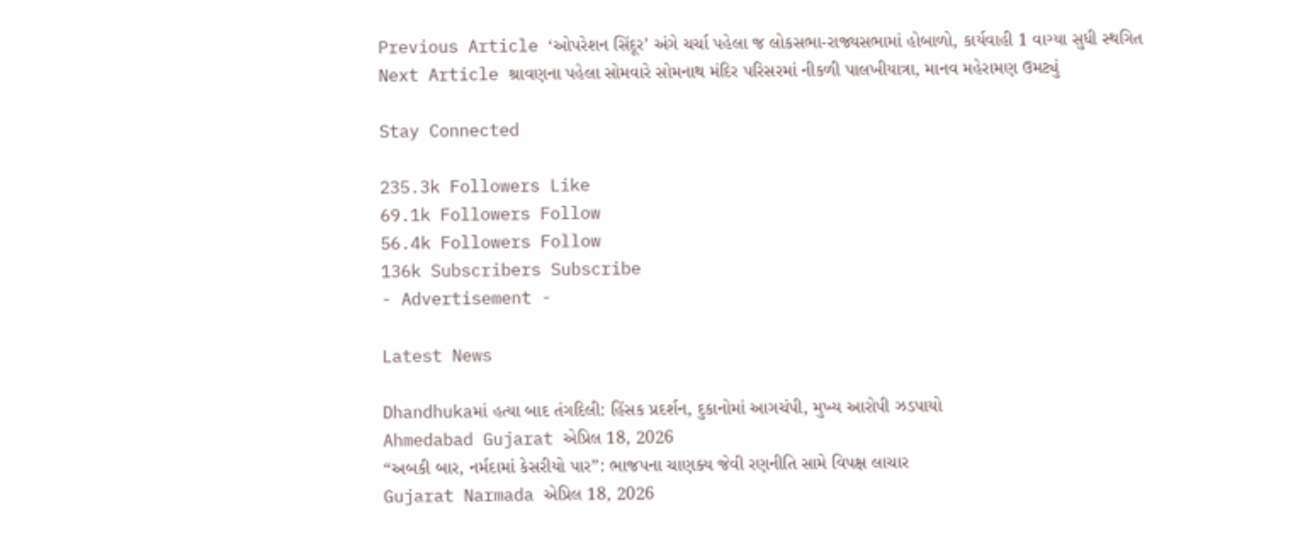Previous Article ‘ઓપરેશન સિંદૂર’ અંગે ચર્ચા પહેલા જ લોકસભા-રાજ્યસભામાં હોબાળો, કાર્યવાહી 1 વાગ્યા સુધી સ્થગિત
Next Article શ્રાવણના પહેલા સોમવારે સોમનાથ મંદિર પરિસરમાં નીકળી પાલખીયાત્રા, માનવ મહેરામણ ઉમટ્યું

Stay Connected

235.3k Followers Like
69.1k Followers Follow
56.4k Followers Follow
136k Subscribers Subscribe
- Advertisement -

Latest News

Dhandhukaમાં હત્યા બાદ તંગદિલી: હિંસક પ્રદર્શન, દુકાનોમાં આગચંપી, મુખ્ય આરોપી ઝડપાયો
Ahmedabad Gujarat એપ્રિલ 18, 2026
“અબકી બાર, નર્મદામાં કેસરીયો પાર”: ભાજપના ચાણક્ય જેવી રણનીતિ સામે વિપક્ષ લાચાર
Gujarat Narmada એપ્રિલ 18, 2026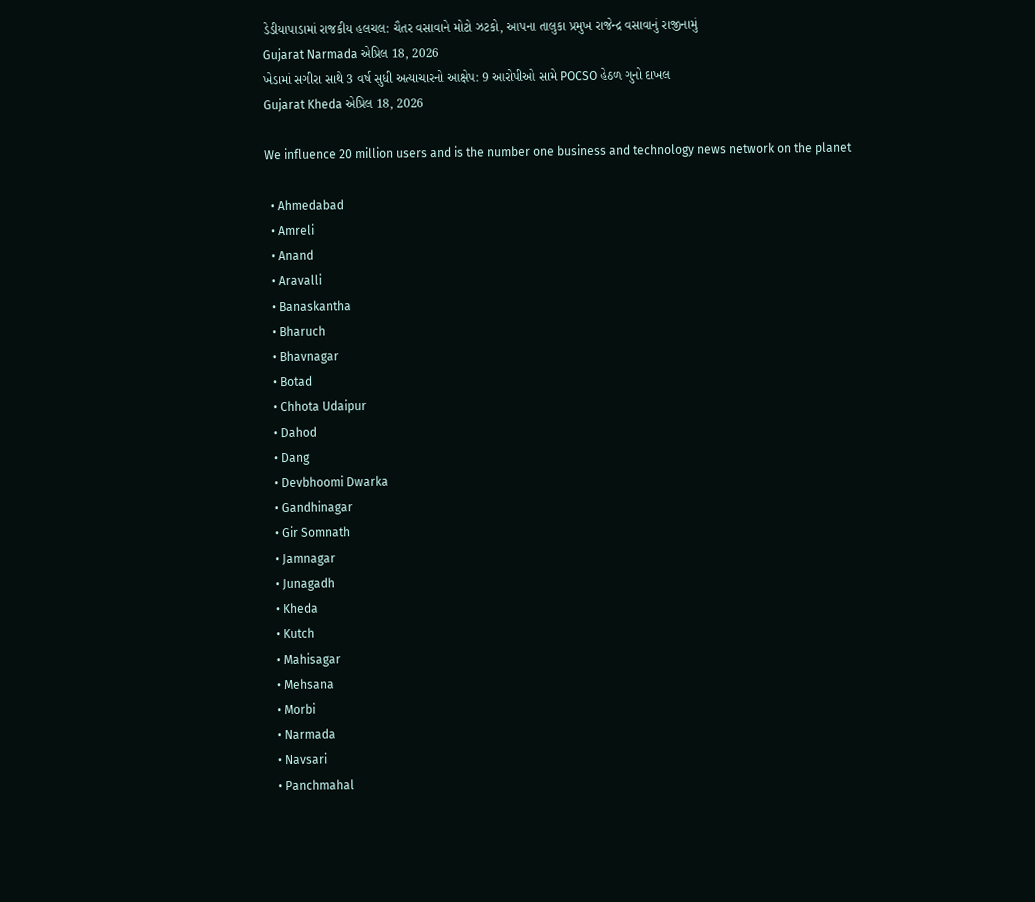ડેડીયાપાડામાં રાજકીય હલચલ: ચૈતર વસાવાને મોટો ઝટકો, આપના તાલુકા પ્રમુખ રાજેન્દ્ર વસાવાનું રાજીનામું
Gujarat Narmada એપ્રિલ 18, 2026
ખેડામાં સગીરા સાથે 3 વર્ષ સુધી અત્યાચારનો આક્ષેપ: 9 આરોપીઓ સામે POCSO હેઠળ ગુનો દાખલ
Gujarat Kheda એપ્રિલ 18, 2026

We influence 20 million users and is the number one business and technology news network on the planet

  • Ahmedabad
  • Amreli
  • Anand
  • Aravalli
  • Banaskantha
  • Bharuch
  • Bhavnagar
  • Botad
  • Chhota Udaipur
  • Dahod
  • Dang
  • Devbhoomi Dwarka
  • Gandhinagar
  • Gir Somnath
  • Jamnagar
  • Junagadh
  • Kheda
  • Kutch
  • Mahisagar
  • Mehsana
  • Morbi
  • Narmada
  • Navsari
  • Panchmahal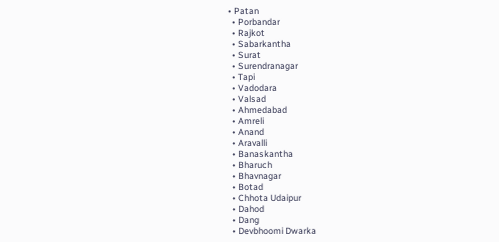• Patan
  • Porbandar
  • Rajkot
  • Sabarkantha
  • Surat
  • Surendranagar
  • Tapi
  • Vadodara
  • Valsad
  • Ahmedabad
  • Amreli
  • Anand
  • Aravalli
  • Banaskantha
  • Bharuch
  • Bhavnagar
  • Botad
  • Chhota Udaipur
  • Dahod
  • Dang
  • Devbhoomi Dwarka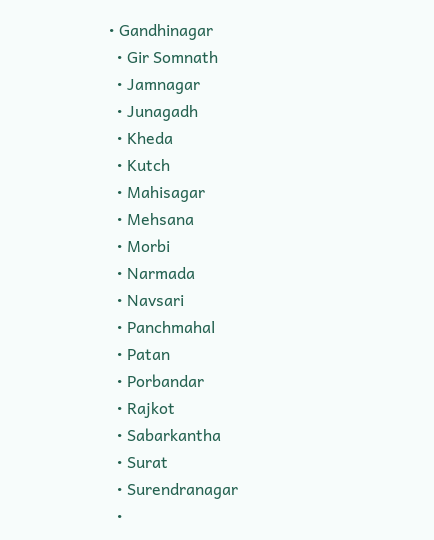• Gandhinagar
  • Gir Somnath
  • Jamnagar
  • Junagadh
  • Kheda
  • Kutch
  • Mahisagar
  • Mehsana
  • Morbi
  • Narmada
  • Navsari
  • Panchmahal
  • Patan
  • Porbandar
  • Rajkot
  • Sabarkantha
  • Surat
  • Surendranagar
  •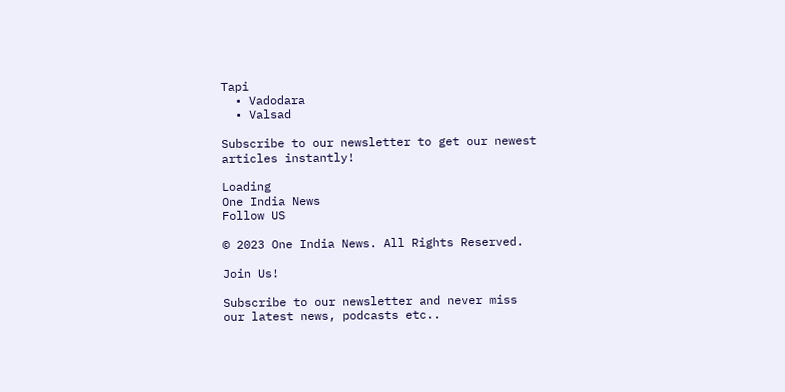Tapi
  • Vadodara
  • Valsad

Subscribe to our newsletter to get our newest articles instantly!

Loading
One India News
Follow US

© 2023 One India News. All Rights Reserved.

Join Us!

Subscribe to our newsletter and never miss our latest news, podcasts etc..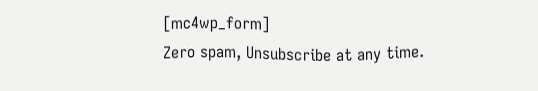[mc4wp_form]
Zero spam, Unsubscribe at any time.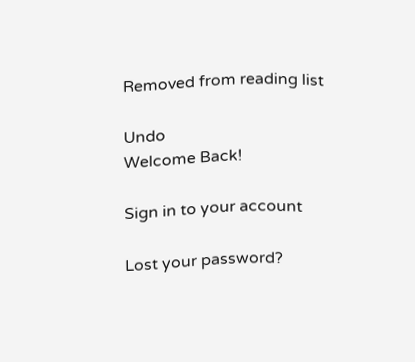Removed from reading list

Undo
Welcome Back!

Sign in to your account

Lost your password?